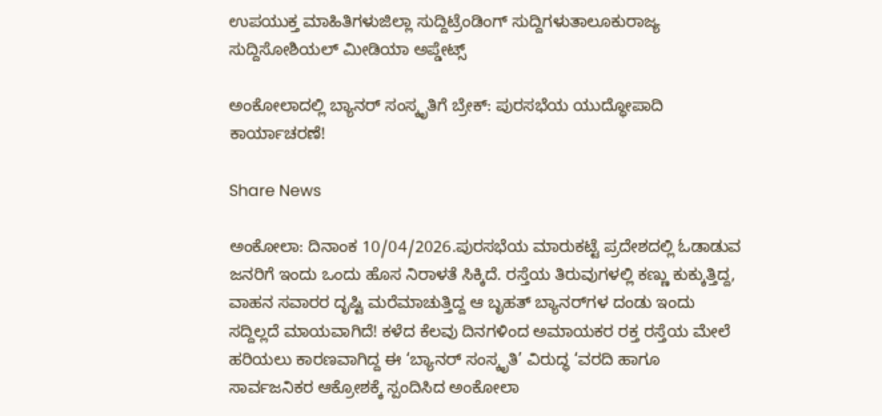ಉಪಯುಕ್ತ ಮಾಹಿತಿಗಳುಜಿಲ್ಲಾ ಸುದ್ದಿಟ್ರೆಂಡಿಂಗ್ ಸುದ್ದಿಗಳುತಾಲೂಕುರಾಜ್ಯ ಸುದ್ದಿಸೋಶಿಯಲ್ ಮೀಡಿಯಾ ಅಪ್ಡೇಟ್ಸ್

ಅಂಕೋಲಾದಲ್ಲಿ ಬ್ಯಾನರ್ ಸಂಸ್ಕೃತಿಗೆ ಬ್ರೇಕ್: ಪುರಸಭೆಯ ಯುದ್ಧೋಪಾದಿ ಕಾರ್ಯಾಚರಣೆ!

Share News

ಅಂಕೋಲಾ: ದಿನಾಂಕ 10/04/2026.ಪುರಸಭೆಯ ಮಾರುಕಟ್ಟೆ ಪ್ರದೇಶದಲ್ಲಿ ಓಡಾಡುವ ಜನರಿಗೆ ಇಂದು ಒಂದು ಹೊಸ ನಿರಾಳತೆ ಸಿಕ್ಕಿದೆ. ರಸ್ತೆಯ ತಿರುವುಗಳಲ್ಲಿ ಕಣ್ಣು ಕುಕ್ಕುತ್ತಿದ್ದ, ವಾಹನ ಸವಾರರ ದೃಷ್ಟಿ ಮರೆಮಾಚುತ್ತಿದ್ದ ಆ ಬೃಹತ್ ಬ್ಯಾನರ್‌ಗಳ ದಂಡು ಇಂದು ಸದ್ದಿಲ್ಲದೆ ಮಾಯವಾಗಿದೆ! ಕಳೆದ ಕೆಲವು ದಿನಗಳಿಂದ ಅಮಾಯಕರ ರಕ್ತ ರಸ್ತೆಯ ಮೇಲೆ ಹರಿಯಲು ಕಾರಣವಾಗಿದ್ದ ಈ ‘ಬ್ಯಾನರ್ ಸಂಸ್ಕೃತಿ’ ವಿರುದ್ಧ ‘ವರದಿ ಹಾಗೂ ಸಾರ್ವಜನಿಕರ ಆಕ್ರೋಶಕ್ಕೆ ಸ್ಪಂದಿಸಿದ ಅಂಕೋಲಾ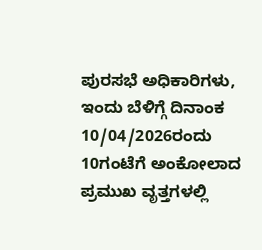ಪುರಸಭೆ ಅಧಿಕಾರಿಗಳು, ಇಂದು ಬೆಳಿಗ್ಗೆ ದಿನಾಂಕ 10/04/2026ರಂದು 10ಗಂಟೆಗೆ ಅಂಕೋಲಾದ ಪ್ರಮುಖ ವೃತ್ತಗಳಲ್ಲಿ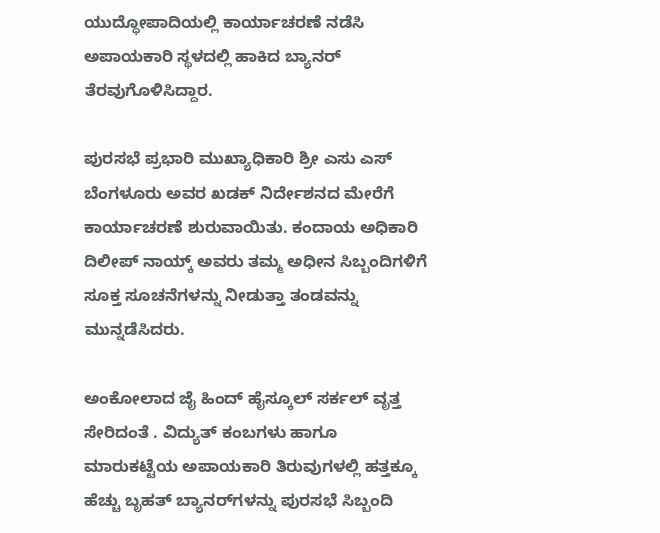ಯುದ್ಧೋಪಾದಿಯಲ್ಲಿ ಕಾರ್ಯಾಚರಣೆ ನಡೆಸಿ ಅಪಾಯಕಾರಿ ಸ್ಥಳದಲ್ಲಿ ಹಾಕಿದ ಬ್ಯಾನರ್ ತೆರವುಗೊಳಿಸಿದ್ದಾರ.

ಪುರಸಭೆ ಪ್ರಭಾರಿ ಮುಖ್ಯಾಧಿಕಾರಿ ಶ್ರೀ ಎಸು ಎಸ್ ಬೆಂಗಳೂರು ಅವರ ಖಡಕ್ ನಿರ್ದೇಶನದ ಮೇರೆಗೆ ಕಾರ್ಯಾಚರಣೆ ಶುರುವಾಯಿತು. ಕಂದಾಯ ಅಧಿಕಾರಿ ದಿಲೀಪ್ ನಾಯ್ಕ್ ಅವರು ತಮ್ಮ ಅಧೀನ ಸಿಬ್ಬಂದಿಗಳಿಗೆ ಸೂಕ್ತ ಸೂಚನೆಗಳನ್ನು ನೀಡುತ್ತಾ ತಂಡವನ್ನು ಮುನ್ನಡೆಸಿದರು.

ಅಂಕೋಲಾದ ಜೈ ಹಿಂದ್ ಹೈಸ್ಕೂಲ್ ಸರ್ಕಲ್‌ ವೃತ್ತ ಸೇರಿದಂತೆ . ವಿದ್ಯುತ್ ಕಂಬಗಳು ಹಾಗೂ ಮಾರುಕಟ್ಟೆಯ ಅಪಾಯಕಾರಿ ತಿರುವುಗಳಲ್ಲಿ ಹತ್ತಕ್ಕೂ ಹೆಚ್ಚು ಬೃಹತ್ ಬ್ಯಾನರ್‌ಗಳನ್ನು ಪುರಸಭೆ ಸಿಬ್ಬಂದಿ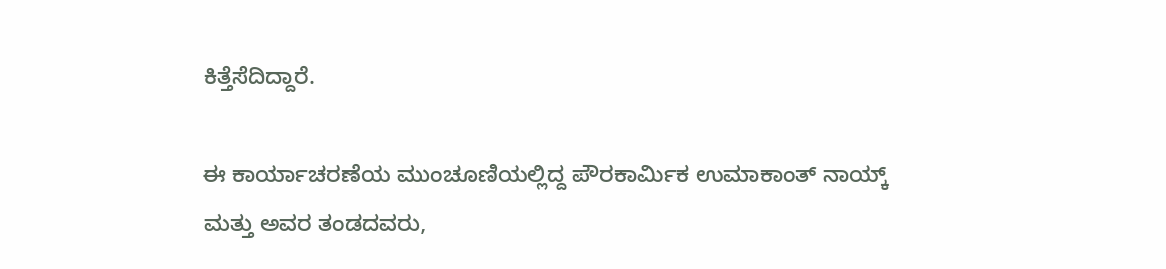ಕಿತ್ತೆಸೆದಿದ್ದಾರೆ.

ಈ ಕಾರ್ಯಾಚರಣೆಯ ಮುಂಚೂಣಿಯಲ್ಲಿದ್ದ ಪೌರಕಾರ್ಮಿಕ ಉಮಾಕಾಂತ್ ನಾಯ್ಕ್ ಮತ್ತು ಅವರ ತಂಡದವರು,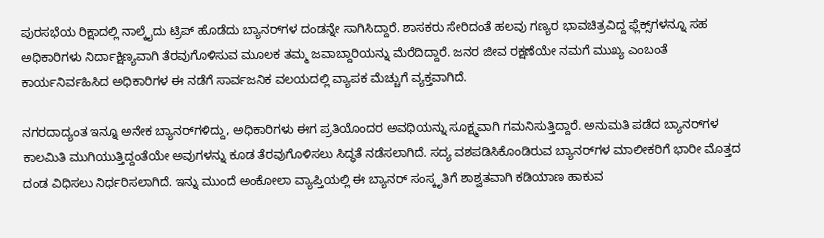ಪುರಸಭೆಯ ರಿಕ್ಷಾದಲ್ಲಿ ನಾಲ್ಕೈದು ಟ್ರಿಪ್ ಹೊಡೆದು ಬ್ಯಾನರ್‌ಗಳ ದಂಡನ್ನೇ ಸಾಗಿಸಿದ್ದಾರೆ. ಶಾಸಕರು ಸೇರಿದಂತೆ ಹಲವು ಗಣ್ಯರ ಭಾವಚಿತ್ರವಿದ್ದ ಫ್ಲೆಕ್ಸ್‌ಗಳನ್ನೂ ಸಹ ಅಧಿಕಾರಿಗಳು ನಿರ್ದಾಕ್ಷಿಣ್ಯವಾಗಿ ತೆರವುಗೊಳಿಸುವ ಮೂಲಕ ತಮ್ಮ ಜವಾಬ್ದಾರಿಯನ್ನು ಮೆರೆದಿದ್ದಾರೆ. ಜನರ ಜೀವ ರಕ್ಷಣೆಯೇ ನಮಗೆ ಮುಖ್ಯ ಎಂಬಂತೆ ಕಾರ್ಯನಿರ್ವಹಿಸಿದ ಅಧಿಕಾರಿಗಳ ಈ ನಡೆಗೆ ಸಾರ್ವಜನಿಕ ವಲಯದಲ್ಲಿ ವ್ಯಾಪಕ ಮೆಚ್ಚುಗೆ ವ್ಯಕ್ತವಾಗಿದೆ.

ನಗರದಾದ್ಯಂತ ಇನ್ನೂ ಅನೇಕ ಬ್ಯಾನರ್‌ಗಳಿದ್ದು, ಅಧಿಕಾರಿಗಳು ಈಗ ಪ್ರತಿಯೊಂದರ ಅವಧಿಯನ್ನು ಸೂಕ್ಷ್ಮವಾಗಿ ಗಮನಿಸುತ್ತಿದ್ದಾರೆ. ಅನುಮತಿ ಪಡೆದ ಬ್ಯಾನರ್‌ಗಳ ಕಾಲಮಿತಿ ಮುಗಿಯುತ್ತಿದ್ದಂತೆಯೇ ಅವುಗಳನ್ನು ಕೂಡ ತೆರವುಗೊಳಿಸಲು ಸಿದ್ಧತೆ ನಡೆಸಲಾಗಿದೆ. ಸದ್ಯ ವಶಪಡಿಸಿಕೊಂಡಿರುವ ಬ್ಯಾನರ್‌ಗಳ ಮಾಲೀಕರಿಗೆ ಭಾರೀ ಮೊತ್ತದ ದಂಡ ವಿಧಿಸಲು ನಿರ್ಧರಿಸಲಾಗಿದೆ. ಇನ್ನು ಮುಂದೆ ಅಂಕೋಲಾ ವ್ಯಾಪ್ತಿಯಲ್ಲಿ ಈ ಬ್ಯಾನರ್ ಸಂಸ್ಕೃತಿಗೆ ಶಾಶ್ವತವಾಗಿ ಕಡಿಯಾಣ ಹಾಕುವ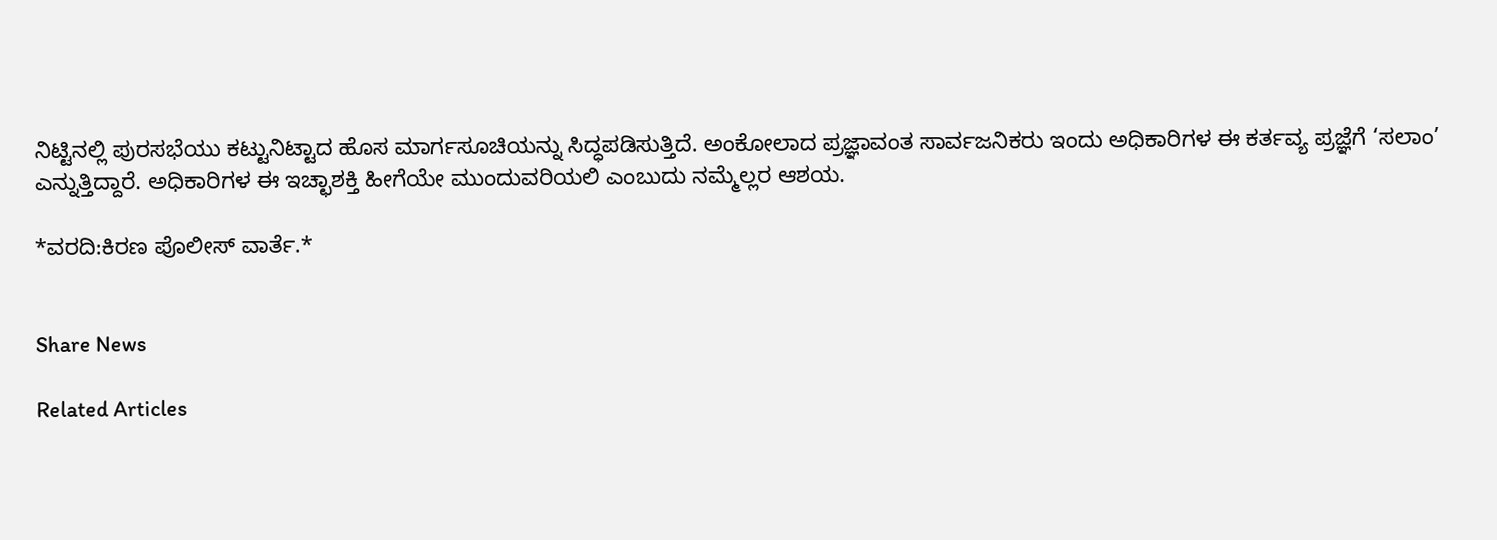ನಿಟ್ಟಿನಲ್ಲಿ ಪುರಸಭೆಯು ಕಟ್ಟುನಿಟ್ಟಾದ ಹೊಸ ಮಾರ್ಗಸೂಚಿಯನ್ನು ಸಿದ್ಧಪಡಿಸುತ್ತಿದೆ. ಅಂಕೋಲಾದ ಪ್ರಜ್ಞಾವಂತ ಸಾರ್ವಜನಿಕರು ಇಂದು ಅಧಿಕಾರಿಗಳ ಈ ಕರ್ತವ್ಯ ಪ್ರಜ್ಞೆಗೆ ‘ಸಲಾಂ’ ಎನ್ನುತ್ತಿದ್ದಾರೆ. ಅಧಿಕಾರಿಗಳ ಈ ಇಚ್ಛಾಶಕ್ತಿ ಹೀಗೆಯೇ ಮುಂದುವರಿಯಲಿ ಎಂಬುದು ನಮ್ಮೆಲ್ಲರ ಆಶಯ.

*ವರದಿ:ಕಿರಣ ಪೊಲೀಸ್ ವಾರ್ತೆ.*


Share News

Related Articles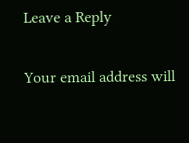Leave a Reply

Your email address will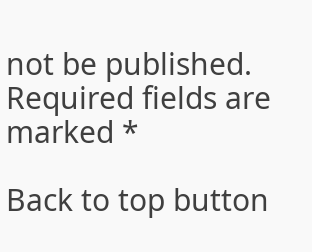not be published. Required fields are marked *

Back to top button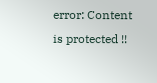error: Content is protected !!